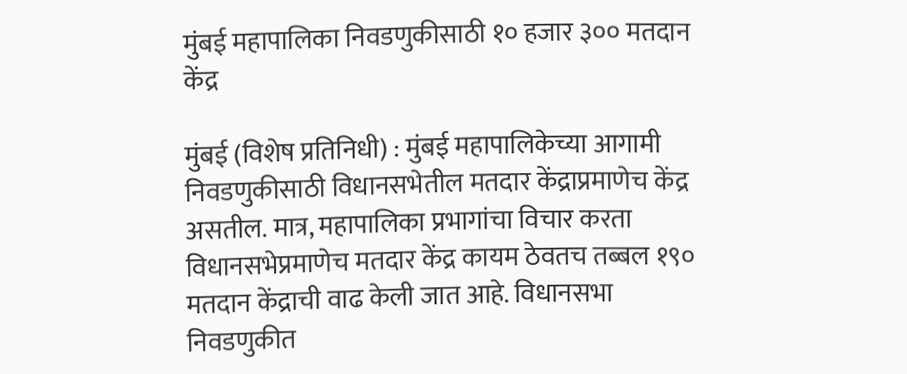मुंबई महापालिका निवडणुकीसाठी १० हजार ३०० मतदान केंद्र

मुंबई (विशेष प्रतिनिधी) : मुंबई महापालिकेच्या आगामी निवडणुकीसाठी विधानसभेतील मतदार केंद्राप्रमाणेच केंद्र असतील. मात्र, महापालिका प्रभागांचा विचार करता विधानसभेप्रमाणेच मतदार केंद्र कायम ठेवतच तब्बल १९० मतदान केंद्राची वाढ केली जात आहे. विधानसभा निवडणुकीत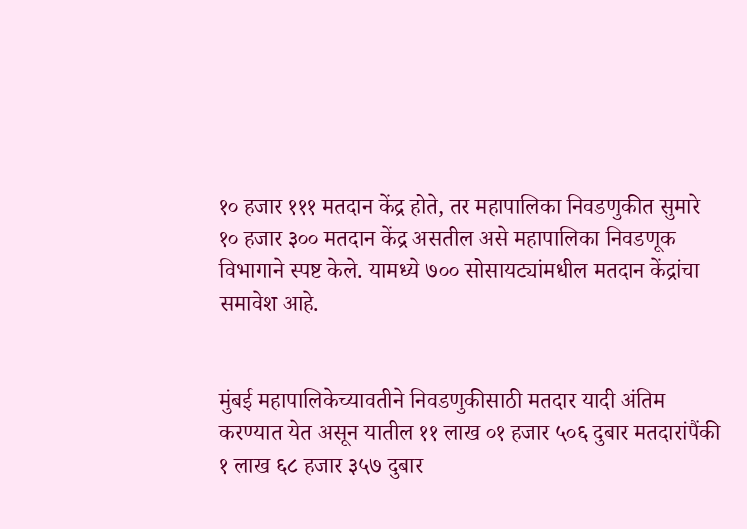१० हजार १११ मतदान केंद्र होते, तर महापालिका निवडणुकीत सुमारे १० हजार ३०० मतदान केंद्र असतील असे महापालिका निवडणूक विभागाने स्पष्ट केले. यामध्ये ७०० सोसायट्यांमधील मतदान केंद्रांचा समावेश आहे.


मुंबई महापालिकेच्यावतीने निवडणुकीसाठी मतदार यादी अंतिम करण्यात येत असून यातील ११ लाख ०१ हजार ५०६ दुबार मतदारांपैंकी १ लाख ६८ हजार ३५७ दुबार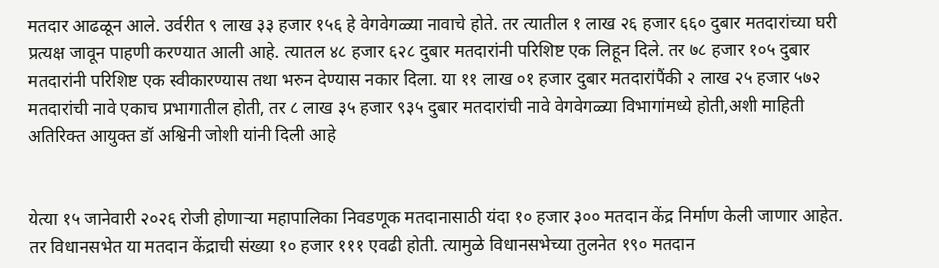मतदार आढळून आले. उर्वरीत ९ लाख ३३ हजार १५६ हे वेगवेगळ्या नावाचे होते. तर त्यातील १ लाख २६ हजार ६६० दुबार मतदारांच्या घरी प्रत्यक्ष जावून पाहणी करण्यात आली आहे. त्यातल ४८ हजार ६२८ दुबार मतदारांनी परिशिष्ट एक लिहून दिले. तर ७८ हजार १०५ दुबार मतदारांनी परिशिष्ट एक स्वीकारण्यास तथा भरुन देण्यास नकार दिला. या ११ लाख ०१ हजार दुबार मतदारांपैंकी २ लाख २५ हजार ५७२ मतदारांची नावे एकाच प्रभागातील होती, तर ८ लाख ३५ हजार ९३५ दुबार मतदारांची नावे वेगवेगळ्या विभागांमध्ये होती,अशी माहिती अतिरिक्त आयुक्त डॉ अश्विनी जोशी यांनी दिली आहे


येत्या १५ जानेवारी २०२६ रोजी होणाऱ्या महापालिका निवडणूक मतदानासाठी यंदा १० हजार ३०० मतदान केंद्र निर्माण केली जाणार आहेत. तर विधानसभेत या मतदान केंद्राची संख्या १० हजार १११ एवढी होती. त्यामुळे विधानसभेच्या तुलनेत १९० मतदान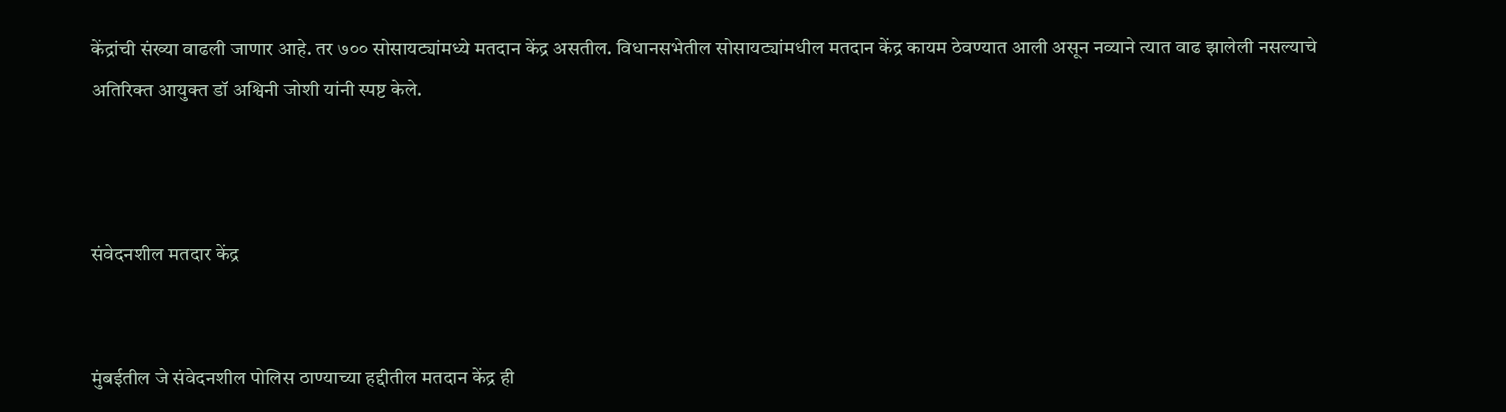केंद्रांची संख्या वाढली जाणार आहे. तर ७०० सोसायट्यांमध्ये मतदान केंद्र असतील. विधानसभेतील सोसायट्यांमधील मतदान केंद्र कायम ठेवण्यात आली असून नव्याने त्यात वाढ झालेली नसल्याचे अतिरिक्त आयुक्त डॉ अश्विनी जोशी यांनी स्पष्ट केले.



संवेदनशील मतदार केंद्र


मुंबईतील जे संवेदनशील पोलिस ठाण्याच्या हद्दीतील मतदान केंद्र ही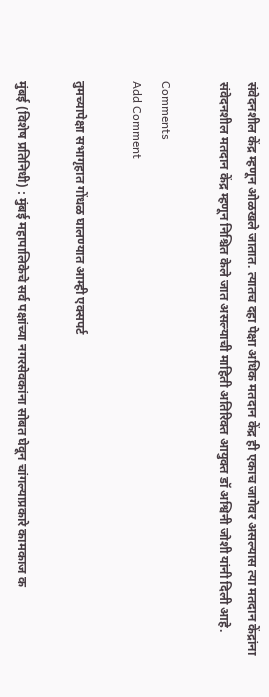संवेदनशील केंद्र म्हणून ओळखले जातात. त्यातच दहा पेक्षा अधिक मतदान केंद्र ही एकाच जागेवर असल्यास त्या मतदान केंद्रांना संवेदनशील मतदान केंद्र म्हणून निश्चित केले जात असल्याची माहिती अतिरिक्त आयुक्त डॉ अश्विनी जोशी यांनी दिली आहे.

Comments
Add Comment

तुमच्यापेक्षा सभागृहात गोंधळ घालण्यात आम्ही एक्सपर्ट

मुंबई (विशेष प्रतिनिधी) : मुंबई महापालिकेचे सर्व पक्षांच्या नगरसेवकांना सोबत घेवून चांगल्याप्रकारे कामकाज क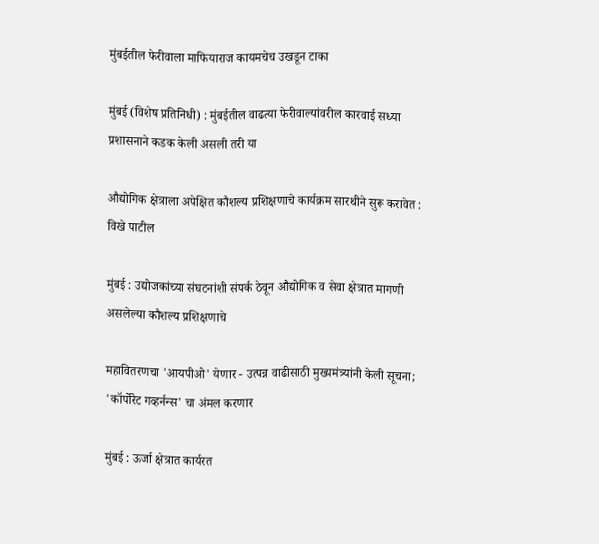मुंबईतील फेरीवाला माफियाराज कायमचेच उखडून टाका

मुंबई (विशेष प्रतिनिधी) : मुंबईतील वाढत्या फेरीवाल्यांवरील कारवाई सध्या प्रशासनाने कडक केली असली तरी या

औद्योगिक क्षेत्राला अपेक्षित कौशल्य प्रशिक्षणाचे कार्यक्रम सारथीने सुरू करावेत : विखे पाटील

मुंबई : उद्योजकांच्या संघटनांशी संपर्क ठेवून औद्योगिक व सेवा क्षेत्रात मागणी असलेल्या कौशल्य प्रशिक्षणाचे

महावितरणचा 'आयपीओ' येणार - उत्पन्न वाढीसाठी मुख्यमंत्र्यांनी केली सूचना; 'कॉर्पोरेट गव्हर्नन्स' चा अंमल करणार

मुंबई : ऊर्जा क्षेत्रात कार्यरत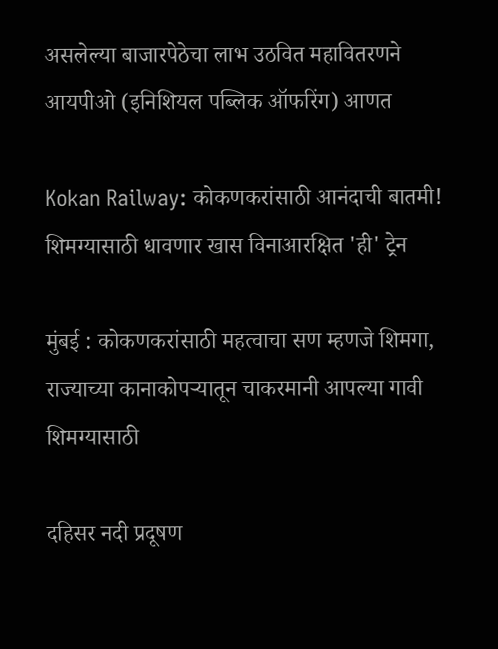असलेल्या बाजारपेठेचा लाभ उठवित महावितरणने आयपीओ (इनिशियल पब्लिक ऑफरिंग) आणत

Kokan Railway: कोकणकरांसाठी आनंदाची बातमी! शिमग्यासाठी धावणार खास विनाआरक्षित 'ही' ट्रेन

मुंबई : कोकणकरांसाठी महत्वाचा सण म्हणजे शिमगा, राज्याच्या कानाकोपऱ्यातून चाकरमानी आपल्या गावी शिमग्यासाठी

दहिसर नदी प्रदूषण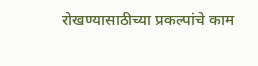रोखण्यासाठीच्या प्रकल्पांचे काम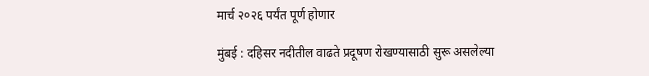मार्च २०२६ पर्यंत पूर्ण होणार

मुंबई : दहिसर नदीतील वाढते प्रदूषण रोखण्यासाठी सुरू असलेल्या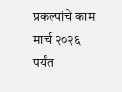प्रकल्पांचे काम मार्च २०२६ पर्यंत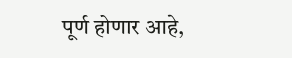पूर्ण होणार आहे,